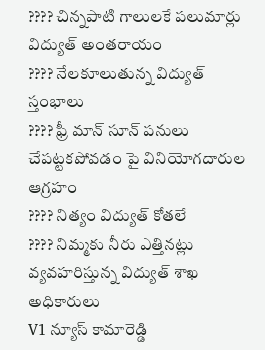???? చిన్నపాటి గాలులకే పలుమార్లు విద్యుత్ అంతరాయం
???? నేలకూలుతున్న విద్యుత్ స్తంభాలు
???? ఫ్రీ మాన్ సూన్ పనులు చేపట్టకపోవడం పై వినియోగదారుల ఆగ్రహం
???? నిత్యం విద్యుత్ కోతలే
???? నిమ్మకు నీరు ఎత్తినట్లు వ్యవహరిస్తున్న విద్యుత్ శాఖ అధికారులు
V1 న్యూస్ కామారెడ్డి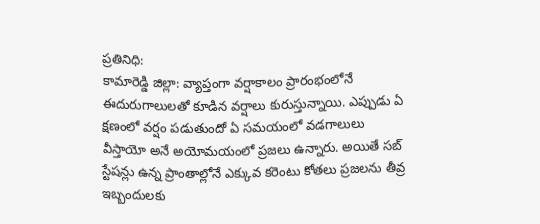ప్రతినిధి:
కామారెడ్డి జిల్లా: వ్యాప్తంగా వర్షాకాలం ప్రారంభంలోనే ఈదురుగాలులతో కూడిన వర్షాలు కురుస్తున్నాయి. ఎప్పుడు ఏ క్షణంలో వర్షం పడుతుందో ఏ సమయంలో వడగాలులు వీస్తాయో అనే అయోమయంలో ప్రజలు ఉన్నారు. అయితే సబ్ స్టేషన్లు ఉన్న ప్రాంతాల్లోనే ఎక్కువ కరెంటు కోతలు ప్రజలను తీవ్ర ఇబ్బందులకు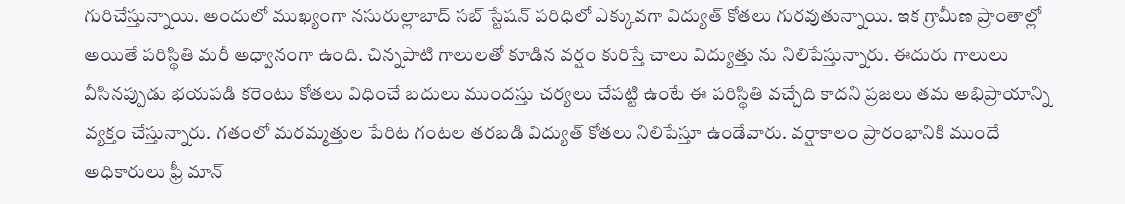గురిచేస్తున్నాయి. అందులో ముఖ్యంగా నసురుల్లాబాద్ సబ్ స్టేషన్ పరిధిలో ఎక్కువగా విద్యుత్ కోతలు గురవుతున్నాయి. ఇక గ్రామీణ ప్రాంతాల్లో అయితే పరిస్థితి మరీ అధ్వానంగా ఉంది. చిన్నపాటి గాలులతో కూడిన వర్షం కురిస్తే చాలు విద్యుత్తు ను నిలిపేస్తున్నారు. ఈదురు గాలులు వీసినప్పుడు భయపడి కరెంటు కోతలు విధించే బదులు ముందస్తు చర్యలు చేపట్టి ఉంటే ఈ పరిస్థితి వచ్చేది కాదని ప్రజలు తమ అభిప్రాయాన్ని వ్యక్తం చేస్తున్నారు. గతంలో మరమ్మత్తుల పేరిట గంటల తరబడి విద్యుత్ కోతలు నిలిపేస్తూ ఉండేవారు. వర్షాకాలం ప్రారంభానికి ముందే అధికారులు ఫ్రీ మాన్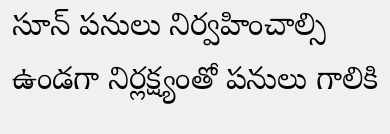సూన్ పనులు నిర్వహించాల్సి ఉండగా నిర్లక్ష్యంతో పనులు గాలికి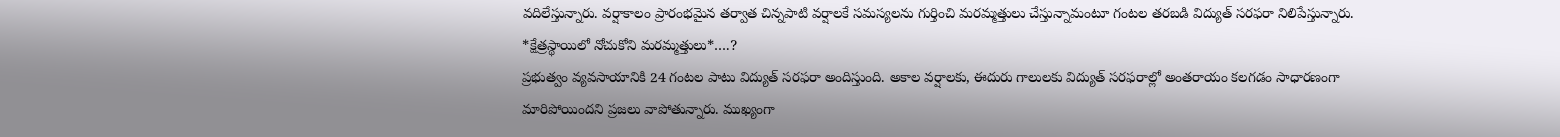వదిలేస్తున్నారు. వర్షాకాలం ప్రారంభమైన తర్వాత చిన్నపాటి వర్షాలకే సమస్యలను గుర్తించి మరమ్మత్తులు చేస్తున్నామంటూ గంటల తరబడి విద్యుత్ సరఫరా నిలిపేస్తున్నారు.
*క్షేత్రస్థాయిలో నోచుకోని మరమ్మత్తులు*….?
ప్రభుత్వం వ్యవసాయానికి 24 గంటల పాటు విద్యుత్ సరఫరా అందిస్తుంది. అకాల వర్షాలకు, ఈదురు గాలులకు విద్యుత్ సరఫరాల్లో అంతరాయం కలగడం సాధారణంగా మారిపోయిందని ప్రజలు వాపోతున్నారు. ముఖ్యంగా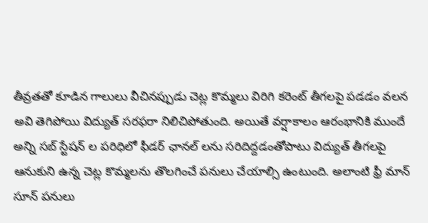తీవ్రతతో కూడిన గాలులు వీచినప్పుడు చెట్ల కొమ్మలు విరిగి కరెంట్ తీగలపై పడడం వలన అవి తెగిపోయి విద్యుత్ సరఫరా నిలిచిపోతుంది. అయితే వర్షాకాలం ఆరంభానికి ముందే అన్ని సబ్ స్టేషన్ ల పరిధిలో ఫీడర్ ఛానల్ లను సరిదిద్దడంతోపాటు విద్యుత్ తీగలపై ఆనుకుని ఉన్న చెట్ల కొమ్మలను తొలగించే పనులు చేయాల్సి ఉంటుంది. అలాంటి ఫ్రీ మాన్ సూన్ పనులు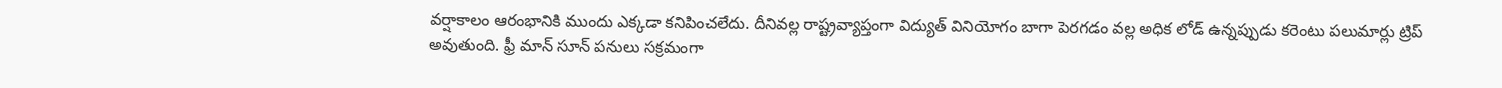వర్షాకాలం ఆరంభానికి ముందు ఎక్కడా కనిపించలేదు. దీనివల్ల రాష్ట్రవ్యాప్తంగా విద్యుత్ వినియోగం బాగా పెరగడం వల్ల అధిక లోడ్ ఉన్నప్పుడు కరెంటు పలుమార్లు ట్రిప్ అవుతుంది. ఫ్రీ మాన్ సూన్ పనులు సక్రమంగా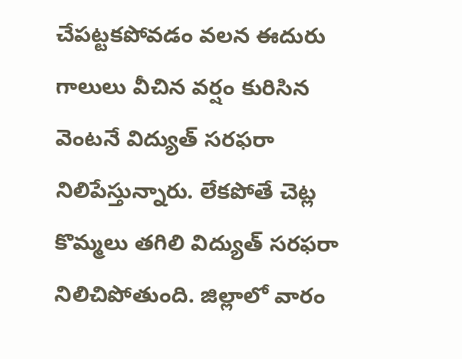చేపట్టకపోవడం వలన ఈదురు గాలులు వీచిన వర్షం కురిసిన వెంటనే విద్యుత్ సరఫరా నిలిపేస్తున్నారు. లేకపోతే చెట్ల కొమ్మలు తగిలి విద్యుత్ సరఫరా నిలిచిపోతుంది. జిల్లాలో వారం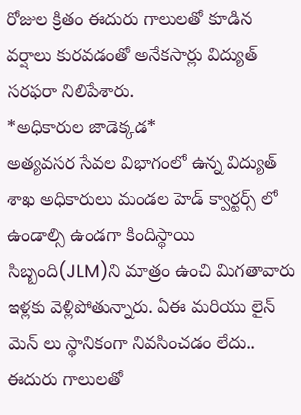రోజుల క్రితం ఈదురు గాలులతో కూడిన వర్షాలు కురవడంతో అనేకసార్లు విద్యుత్ సరఫరా నిలిపేశారు.
*అధికారుల జాడెక్కడ*
అత్యవసర సేవల విభాగంలో ఉన్న విద్యుత్ శాఖ అధికారులు మండల హెడ్ క్వార్టర్స్ లో ఉండాల్సి ఉండగా కిందిస్థాయి సిబ్బంది(JLM)ని మాత్రం ఉంచి మిగతావారు ఇళ్లకు వెళ్లిపోతున్నారు. ఏఈ మరియు లైన్ మెన్ లు స్థానికంగా నివసించడం లేదు.. ఈదురు గాలులతో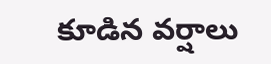కూడిన వర్షాలు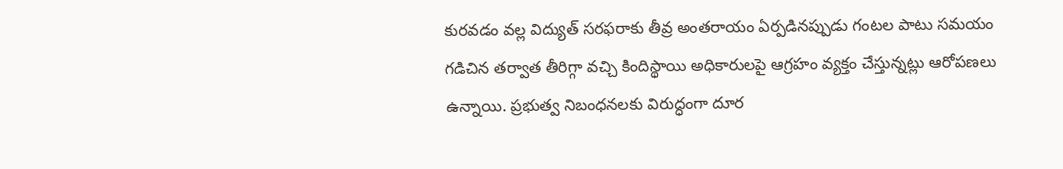కురవడం వల్ల విద్యుత్ సరఫరాకు తీవ్ర అంతరాయం ఏర్పడినప్పుడు గంటల పాటు సమయం గడిచిన తర్వాత తీరిగ్గా వచ్చి కిందిస్థాయి అధికారులపై ఆగ్రహం వ్యక్తం చేస్తున్నట్లు ఆరోపణలు ఉన్నాయి. ప్రభుత్వ నిబంధనలకు విరుద్ధంగా దూర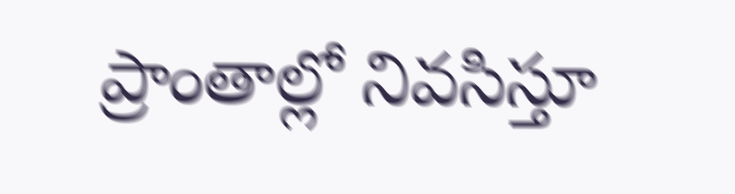ప్రాంతాల్లో నివసిస్తూ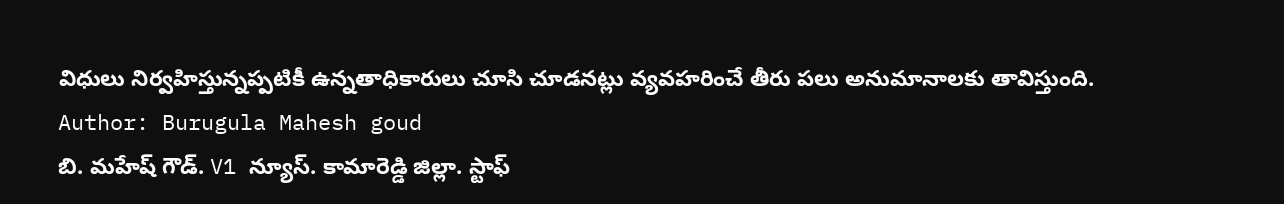విధులు నిర్వహిస్తున్నప్పటికీ ఉన్నతాధికారులు చూసి చూడనట్లు వ్యవహరించే తీరు పలు అనుమానాలకు తావిస్తుంది.
Author: Burugula Mahesh goud
బి. మహేష్ గౌడ్. V1 న్యూస్. కామారెడ్డి జిల్లా. స్టాఫ్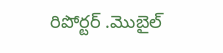రిపోర్టర్ .మొబైల్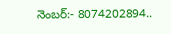నెంబర్:- 8074202894..